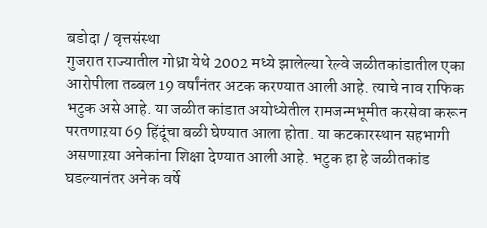बडोदा / वृत्तसंस्था
गुजरात राज्यातील गोध्रा येथे 2002 मध्ये झालेल्या रेल्वे जळीतकांडातील एका आरोपीला तब्बल 19 वर्षांनंतर अटक करण्यात आली आहे. त्याचे नाव राफिक भटुक असे आहे. या जळीत कांडात अयोध्येतील रामजन्मभूमीत करसेवा करून परतणाऱया 69 हिंदूंचा बळी घेण्यात आला होता. या कटकारस्थान सहभागी असणाऱया अनेकांना शिक्षा देण्यात आली आहे. भटुक हा हे जळीतकांड घडल्यानंतर अनेक वर्षे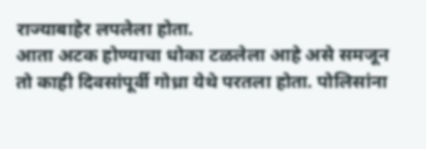राज्याबाहेर लपलेला होता.
आता अटक होण्याचा धोका टळलेला आहे असे समजून तो काही दिवसांपूर्वी गोध्रा येथे परतला होता. पोलिसांना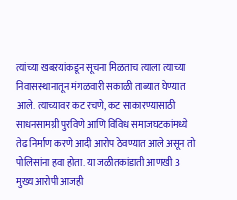त्यांच्या खबऱयांकडून सूचना मिळताच त्याला त्याच्या निवासस्थानातून मंगळवारी सकाळी ताब्यात घेण्यात आले. त्याच्यावर कट रचणे, कट साकारण्यासाठी साधनसामग्री पुरविणे आणि विविध समाजघटकांमध्ये तेढ निर्माण करणे आदी आरोप ठेवण्यात आले असून तो पोलिसांना हवा होता. या जळीतकांडाती आणखी 3 मुख्य आरोपी आजही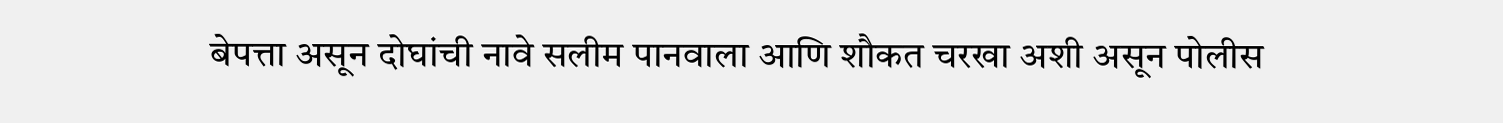बेपत्ता असून दोघांची नावे सलीम पानवाला आणि शौकत चरखा अशी असून पोलीस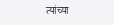त्यांच्या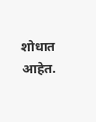शोधात आहेत.